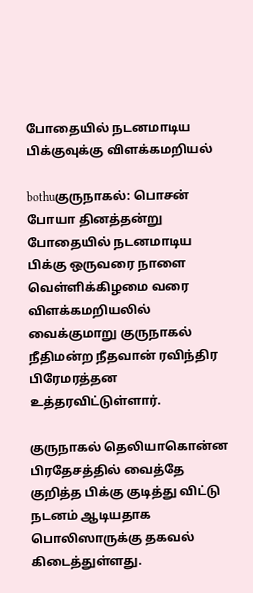போதையில் நடனமாடிய பிக்குவுக்கு விளக்கமறியல்

bothuகுருநாகல்: பொசன் போயா தினத்தன்று போதையில் நடனமாடிய பிக்கு ஒருவரை நாளை வெள்ளிக்கிழமை வரை விளக்கமறியலில் வைக்குமாறு குருநாகல் நீதிமன்ற நீதவான் ரவிந்திர பிரேமரத்தன உத்தரவிட்டுள்ளார்.

குருநாகல் தெலியாகொன்ன பிரதேசத்தில் வைத்தே குறித்த பிக்கு குடித்து விட்டு நடனம் ஆடியதாக பொலிஸாருக்கு தகவல் கிடைத்துள்ளது.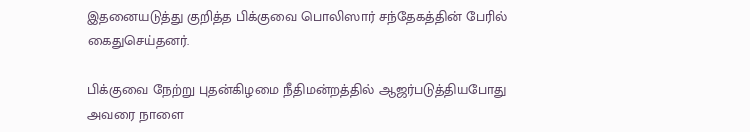இதனையடுத்து குறித்த பிக்குவை பொலிஸார் சந்தேகத்தின் பேரில் கைதுசெய்தனர்.

பிக்குவை நேற்று புதன்கிழமை நீதிமன்றத்தில் ஆஜர்படுத்தியபோது அவரை நாளை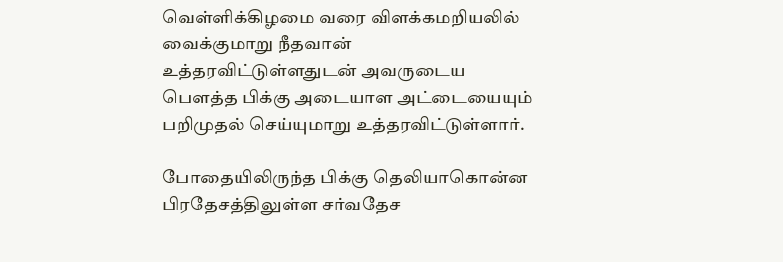வெள்ளிக்கிழமை வரை விளக்கமறியலில் வைக்குமாறு நீதவான் உத்தரவிட்டுள்ளதுடன் அவருடைய பௌத்த பிக்கு அடையாள அட்டையையும் பறிமுதல் செய்யுமாறு உத்தரவிட்டுள்ளார்.

போதையிலிருந்த பிக்கு தெலியாகொன்ன பிரதேசத்திலுள்ள சர்வதேச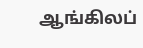ஆங்கிலப்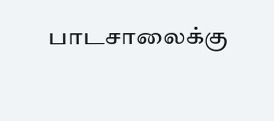பாடசாலைக்கு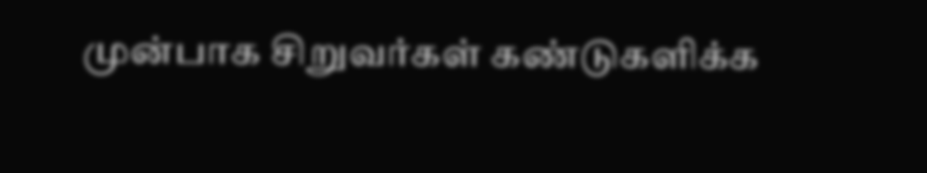முன்பாக சிறுவர்கள் கண்டுகளிக்க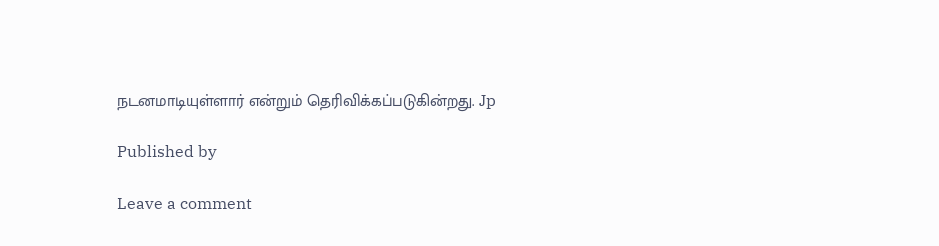நடனமாடியுள்ளார் என்றும் தெரிவிக்கப்படுகின்றது. Jp

Published by

Leave a comment